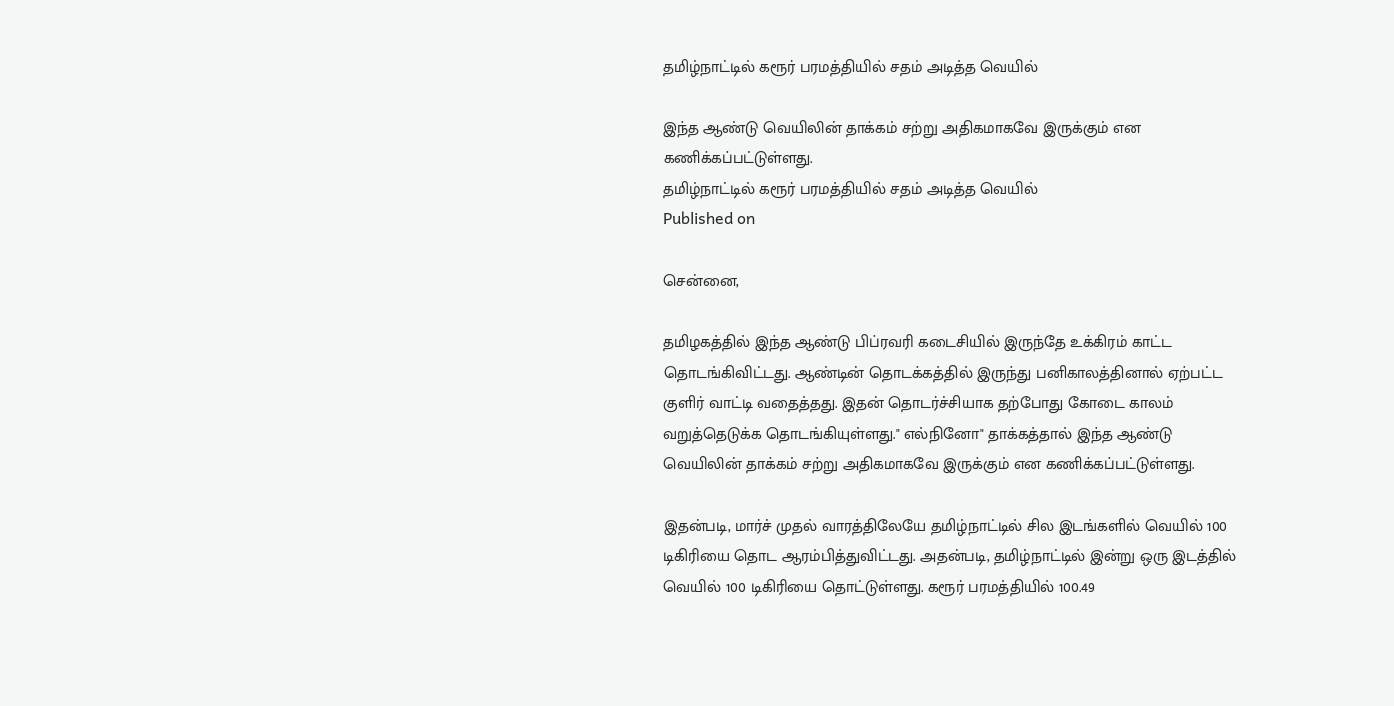தமிழ்நாட்டில் கரூர் பரமத்தியில் சதம் அடித்த வெயில்

இந்த ஆண்டு வெயிலின் தாக்கம் சற்று அதிகமாகவே இருக்கும் என கணிக்கப்பட்டுள்ளது.
தமிழ்நாட்டில் கரூர் பரமத்தியில் சதம் அடித்த வெயில்
Published on

சென்னை,

தமிழகத்தில் இந்த ஆண்டு பிப்ரவரி கடைசியில் இருந்தே உக்கிரம் காட்ட தொடங்கிவிட்டது. ஆண்டின் தொடக்கத்தில் இருந்து பனிகாலத்தினால் ஏற்பட்ட குளிர் வாட்டி வதைத்தது. இதன் தொடர்ச்சியாக தற்போது கோடை காலம் வறுத்தெடுக்க தொடங்கியுள்ளது." எல்நினோ" தாக்கத்தால் இந்த ஆண்டு வெயிலின் தாக்கம் சற்று அதிகமாகவே இருக்கும் என கணிக்கப்பட்டுள்ளது.

இதன்படி, மார்ச் முதல் வாரத்திலேயே தமிழ்நாட்டில் சில இடங்களில் வெயில் 100 டிகிரியை தொட ஆரம்பித்துவிட்டது. அதன்படி, தமிழ்நாட்டில் இன்று ஒரு இடத்தில் வெயில் 100 டிகிரியை தொட்டுள்ளது. கரூர் பரமத்தியில் 100.49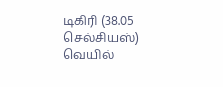டிகிரி (38.05 செல்சியஸ்) வெயில்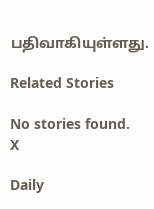பதிவாகியுள்ளது.

Related Stories

No stories found.
X

Daily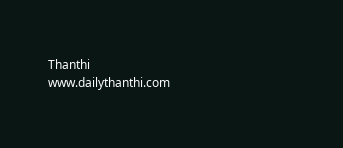Thanthi
www.dailythanthi.com